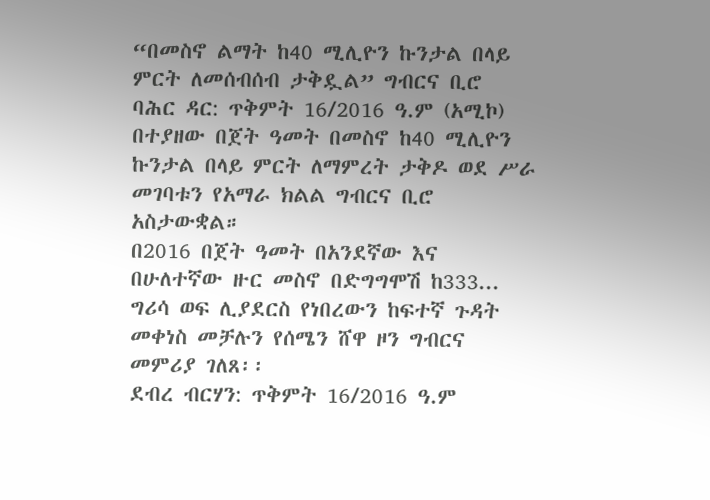“በመስኖ ልማት ከ40 ሚሊዮን ኩንታል በላይ ምርት ለመሰብሰብ ታቅዷል” ግብርና ቢሮ
ባሕር ዳር: ጥቅምት 16/2016 ዓ.ም (አሚኮ) በተያዘው በጀት ዓመት በመስኖ ከ40 ሚሊዮን ኩንታል በላይ ምርት ለማምረት ታቅዶ ወደ ሥራ መገባቱን የአማራ ክልል ግብርና ቢሮ አስታውቋል።
በ2016 በጀት ዓመት በአንደኛው እና በሁለተኛው ዙር መስኖ በድግግሞሽ ከ333...
ግሪሳ ወፍ ሊያደርስ የነበረውን ከፍተኛ ጉዳት መቀነስ መቻሉን የሰሜን ሸዋ ዞን ግብርና መምሪያ ገለጸ፡፡
ደብረ ብርሃን: ጥቅምት 16/2016 ዓ.ም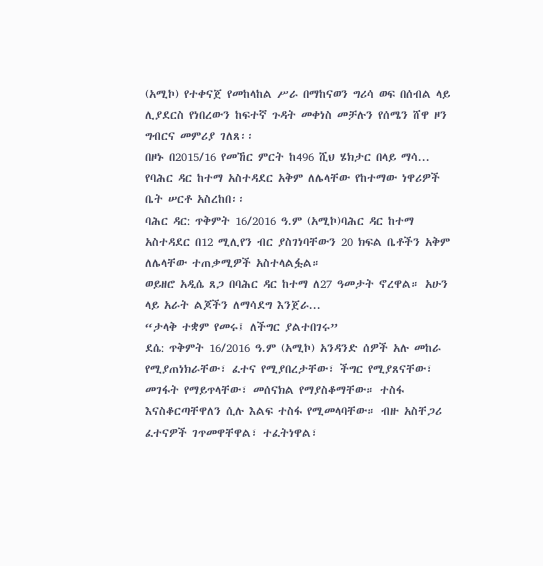(አሚኮ) የተቀናጀ የመከላከል ሥራ በማከናወን ግሪሳ ወፍ በሰብል ላይ ሊያደርስ የነበረውን ከፍተኛ ጉዳት መቀነስ መቻሉን የሰሜን ሸዋ ዞን ግብርና መምሪያ ገለጸ፡፡
በዞኑ በ2015/16 የመኸር ምርት ከ496 ሺህ ሄክታር በላይ ማሳ...
የባሕር ዳር ከተማ አስተዳደር አቅም ለሌላቸው የከተማው ነዋሪዎች ቤት ሠርቶ አስረከበ፡፡
ባሕር ዳር: ጥቅምት 16/2016 ዓ.ም (አሚኮ)ባሕር ዳር ከተማ አስተዳደር በ12 ሚሊየን ብር ያስገነባቸውን 20 ክፍል ቤቶችን አቅም ለሌላቸው ተጠቃሚዎች አስተላልፏል።
ወይዘሮ አዲሴ ጸጋ በባሕር ዳር ከተማ ለ27 ዓመታት ኖረዋል። አሁን ላይ አራት ልጆችን ለማሳደግ እንጀራ...
“ታላቅ ተቋም የመሩ፤ ለችግር ያልተበገሩ”
ደሴ: ጥቅምት 16/2016 ዓ.ም (አሚኮ) አንዳንድ ሰዎች አሉ መከራ የሚያጠነክራቸው፣ ፈተና የሚያበረታቸው፣ ችግር የሚያጸናቸው፣ መገፋት የማይጥላቸው፣ መሰናክል የማያስቆማቸው። ተስፋ እናስቆርጣቸዋለን ሲሉ እልፍ ተስፋ የሚመላባቸው። ብዙ አስቸጋሪ ፈተናዎች ገጥመዋቸዋል፣ ተፈትነዋል፣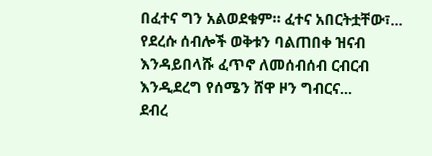በፈተና ግን አልወደቁም። ፈተና አበርትቷቸው፣...
የደረሱ ሰብሎች ወቅቱን ባልጠበቀ ዝናብ እንዳይበላሹ ፈጥኖ ለመሰብሰብ ርብርብ እንዲደረግ የሰሜን ሸዋ ዞን ግብርና...
ደብረ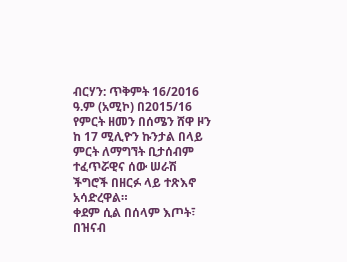ብርሃን: ጥቅምት 16/2016 ዓ.ም (አሚኮ) በ2015/16 የምርት ዘመን በሰሜን ሸዋ ዞን ከ 17 ሚሊዮን ኩንታል በላይ ምርት ለማግኘት ቢታሰብም ተፈጥሯዊና ሰው ሠራሽ ችግሮች በዘርፉ ላይ ተጽእኖ አሳድረዋል።
ቀደም ሲል በሰላም እጦት፣ በዝናብ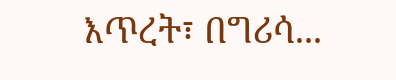እጥረት፣ በግሪሳ...